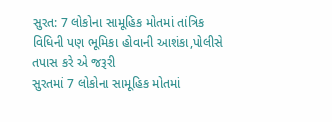સુરત: 7 લોકોના સામૂહિક મોતમાં તાંત્રિક વિધિની પણ ભૂમિકા હોવાની આશંકા,પોલીસે તપાસ કરે એ જરૂરી
સુરતમાં 7 લોકોના સામૂહિક મોતમાં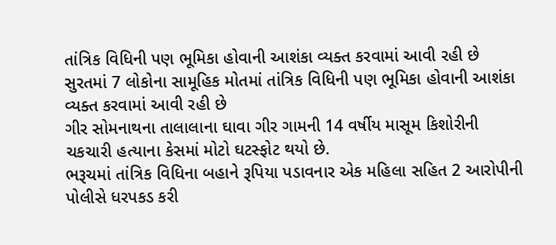તાંત્રિક વિધિની પણ ભૂમિકા હોવાની આશંકા વ્યક્ત કરવામાં આવી રહી છે
સુરતમાં 7 લોકોના સામૂહિક મોતમાં તાંત્રિક વિધિની પણ ભૂમિકા હોવાની આશંકા વ્યક્ત કરવામાં આવી રહી છે
ગીર સોમનાથના તાલાલાના ઘાવા ગીર ગામની 14 વર્ષીય માસૂમ કિશોરીની ચકચારી હત્યાના કેસમાં મોટો ઘટસ્ફોટ થયો છે.
ભરૂચમાં તાંત્રિક વિધિના બહાને રૂપિયા પડાવનાર એક મહિલા સહિત 2 આરોપીની પોલીસે ધરપકડ કરી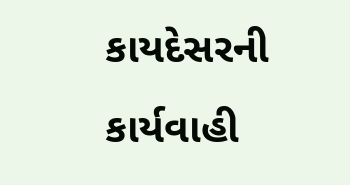કાયદેસરની કાર્યવાહી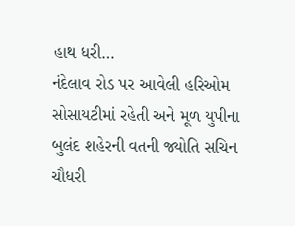હાથ ધરી…
નંદેલાવ રોડ પર આવેલી હરિઓમ સોસાયટીમાં રહેતી અને મૂળ યુપીના બુલંદ શહેરની વતની જ્યોતિ સચિન ચૌધરી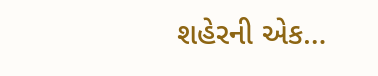શહેરની એક…